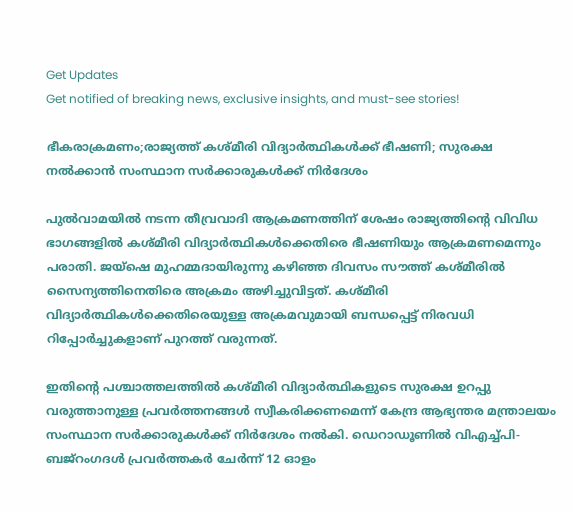Get Updates
Get notified of breaking news, exclusive insights, and must-see stories!

ഭീകരാക്രമണം;രാജ്യത്ത് കശ്മീരി വിദ്യാർത്ഥികൾക്ക് ഭീഷണി; സുരക്ഷ നൽക്കാൻ സംസ്ഥാന സർക്കാരുകൾക്ക് നിർദേശം

പുൽവാമയിൽ നടന്ന തീവ്രവാദി ആക്രമണത്തിന് ശേഷം രാജ്യത്തിന്റെ വിവിധ ഭാഗങ്ങളിൽ കശ്മീരി വിദ്യാർത്ഥികൾക്കെതിരെ ഭീഷണിയും ആക്രമണമെന്നും പരാതി. ജയ്ഷെ മുഹമ്മദായിരുന്നു കഴിഞ്ഞ ദിവസം സൗത്ത് കശ്മീരിൽ സൈന്യത്തിനെതിരെ അക്രമം അഴിച്ചുവിട്ടത്. കശ്മീരി വിദ്യാർത്ഥികൾക്കെതിരെയുള്ള അക്രമവുമായി ബന്ധപ്പെട്ട് നിരവധി റിപ്പോർച്ചുകളാണ് പുറത്ത് വരുന്നത്.

ഇതിന്റെ പശ്ചാത്തലത്തിൽ കശ്മീരി വിദ്യാർത്ഥികളുടെ സുരക്ഷ ഉറപ്പു വരുത്താനുള്ള പ്രവർത്തനങ്ങൾ സ്വീകരിക്കണമെന്ന് കേന്ദ്ര ആഭ്യന്തര മന്ത്രാലയം സംസ്ഥാന സർക്കാരുകൾക്ക് നിർദേശം നൽകി. ഡെറാഡൂണില്‍ വിഎച്ച്പി-ബജ്‌റംഗദള്‍ പ്രവര്‍ത്തകര്‍ ചേര്‍ന്ന് 12 ഓളം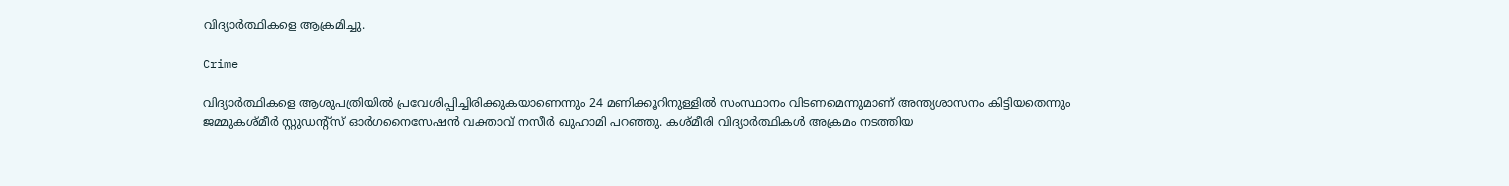വിദ്യാര്‍ത്ഥികളെ ആക്രമിച്ചു.

Crime

വിദ്യാര്‍ത്ഥികളെ ആശുപത്രിയില്‍ പ്രവേശിപ്പിച്ചിരിക്കുകയാണെന്നും 24 മണിക്കൂറിനുള്ളില്‍ സംസ്ഥാനം വിടണമെന്നുമാണ് അന്ത്യശാസനം കിട്ടിയതെന്നും ജമ്മുകശ്മീര്‍ സ്റ്റുഡന്റ്‌സ് ഓര്‍ഗനൈസേഷന്‍ വക്താവ് നസീര്‍ ഖുഹാമി പറഞ്ഞു. കശ്മീരി വിദ്യാർത്ഥികൾ അക്രമം നടത്തിയ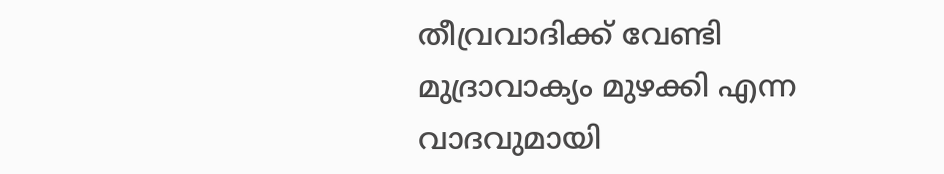തീവ്രവാദിക്ക് വേണ്ടി മുദ്രാവാക്യം മുഴക്കി എന്ന വാദവുമായി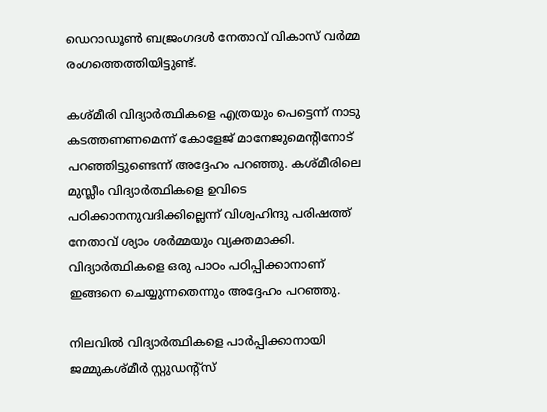ഡെറാഡൂൺ ബജ്രംഗദൾ നേതാവ് വികാസ് വർമ്മ രംഗത്തെത്തിയിട്ടുണ്ട്.

കശ്മീരി വിദ്യാർത്ഥികളെ എത്രയും പെട്ടെന്ന് നാട‌ു കടത്തണണമെന്ന് കോളേജ് മാനേജുമെന്റിനോട് പറഞ്ഞിട്ടുണ്ടെന്ന് അദ്ദേഹം പറഞ്ഞു. കശ്മീരിലെ മുസ്ലീം വിദ്യാർത്ഥികളെ ഉവിടെ പഠിക്കാനനുവദിക്കില്ലെന്ന് വിശ്വഹിന്ദു പരിഷത്ത് നേതാവ് ശ്യാം ശർമ്മയും വ്യക്തമാക്കി. വിദ്യാര്‍ത്ഥികളെ ഒരു പാഠം പഠിപ്പിക്കാനാണ് ഇങ്ങനെ ചെയ്യുന്നതെന്നും അദ്ദേഹം പറഞ്ഞു.

നിലവില്‍ വിദ്യാര്‍ത്ഥികളെ പാര്‍പ്പിക്കാനായി ജമ്മുകശ്മീര്‍ സ്റ്റുഡന്റ്‌സ്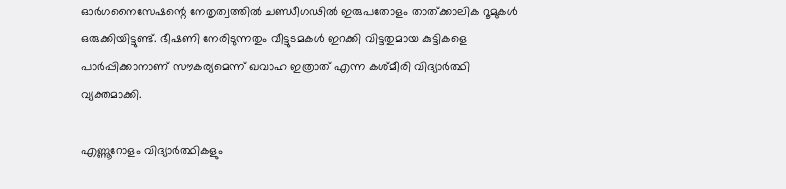ഓര്‍ഗനൈസേഷന്റെ നേതൃത്വത്തില്‍ ചണ്ഡീഗഢില്‍ ഇരുപതോളം താത്ക്കാലിക റൂമുകള്‍ ഒരുക്കിയിട്ടുണ്ട്. ഭീഷണി നേരിടുന്നതും വീട്ടുടമകള്‍ ഇറക്കി വിട്ടതുമായ കുട്ടികളെ പാര്‍പ്പിക്കാനാണ് സൗകര്യമെന്ന് ഖവാഹ ഇത്രാത് എന്ന കശ്മീരി വിദ്യാര്‍ത്ഥി വ്യക്തമാക്കി.

എണ്ണൂറോളം വിദ്യാർത്ഥികളും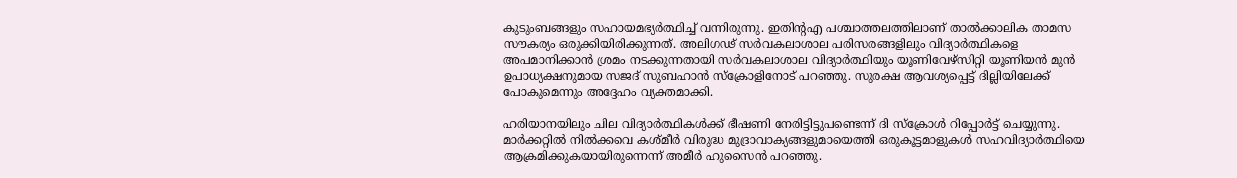കുടുംബങ്ങളും സഹായമഭ്യർത്ഥിച്ച് വന്നിരുന്നു. ഇതിന്റഎ പശ്ചാത്തലത്തിലാണ് താൽക്കാലിക താമസ സൗകര്യം ഒരുക്കിയിരിക്കുന്നത്. അലിഗഢ് സര്‍വകലാശാല പരിസരങ്ങളിലും വിദ്യാര്‍ത്ഥികളെ അപമാനിക്കാന്‍ ശ്രമം നടക്കുന്നതായി സര്‍വകലാശാല വിദ്യാര്‍ത്ഥിയും യൂണിവേഴ്‌സിറ്റി യൂണിയന്‍ മുന്‍ ഉപാധ്യക്ഷനുമായ സജദ് സുബഹാന്‍ സ്‌ക്രോളിനോട് പറഞ്ഞു. സുരക്ഷ ആവശ്യപ്പെട്ട് ദില്ലിയിലേക്ക് പോകുമെന്നും അദ്ദേഹം വ്യക്തമാക്കി.

ഹരിയാന‍യിലും ചില വിദ്യാർത്ഥികൾക്ക് ഭീഷണി നേരിട്ടിട്ടുപണ്ടെന്ന് ദി സ്ക്രോൾ റിപ്പോർട്ട് ചെയ്യുന്നു. മാര്‍ക്കറ്റില്‍ നില്‍ക്കവെ കശ്മീര്‍ വിരുദ്ധ മുദ്രാവാക്യങ്ങളുമായെത്തി ഒരുകൂട്ടമാളുകള്‍ സഹവിദ്യാര്‍ത്ഥിയെ ആക്രമിക്കുകയായിരുന്നെന്ന് അമീർ ഹുസൈൻ പറഞ്ഞു.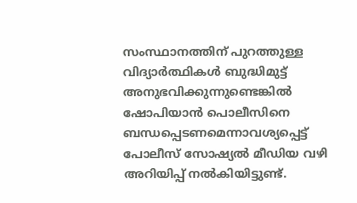സംസ്ഥാനത്തിന് പുറത്തുള്ള വിദ്യാര്‍ത്ഥികള്‍ ബുദ്ധിമുട്ട് അനുഭവിക്കുന്നുണ്ടെങ്കില്‍ ഷോപിയാന്‍ പൊലീസിനെ ബന്ധപ്പെടണമെന്നാവശ്യപ്പെട്ട് പോലീസ് സോഷ്യൽ മീഡിയ വഴി അറിയിപ്പ് നൽകിയിട്ടുണ്ട്.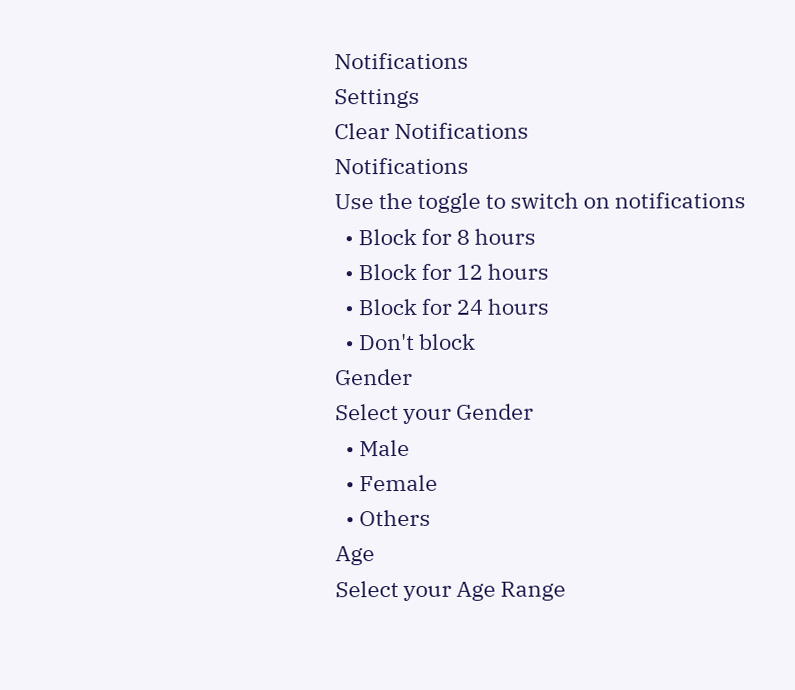Notifications
Settings
Clear Notifications
Notifications
Use the toggle to switch on notifications
  • Block for 8 hours
  • Block for 12 hours
  • Block for 24 hours
  • Don't block
Gender
Select your Gender
  • Male
  • Female
  • Others
Age
Select your Age Range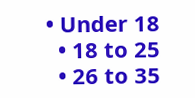• Under 18
  • 18 to 25
  • 26 to 35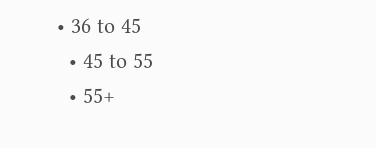• 36 to 45
  • 45 to 55
  • 55+